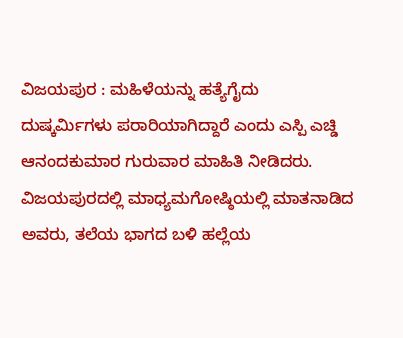ವಿಜಯಪುರ : ಮಹಿಳೆಯನ್ನು ಹತ್ಯೆಗೈದು ದುಷ್ಕರ್ಮಿಗಳು ಪರಾರಿಯಾಗಿದ್ದಾರೆ ಎಂದು ಎಸ್ಪಿ ಎಚ್ಡಿ ಆನಂದಕುಮಾರ ಗುರುವಾರ ಮಾಹಿತಿ ನೀಡಿದರು. ವಿಜಯಪುರದಲ್ಲಿ ಮಾಧ್ಯಮಗೋಷ್ಠಿಯಲ್ಲಿ ಮಾತನಾಡಿದ ಅವರು, ತಲೆಯ ಭಾಗದ ಬಳಿ ಹಲ್ಲೆಯ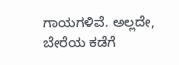ಗಾಯಗಳಿವೆ. ಅಲ್ಲದೇ, ಬೇರೆಯ ಕಡೆಗೆ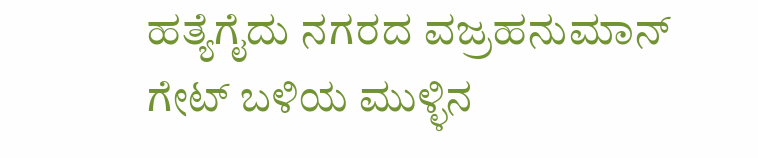ಹತ್ಯೆಗೈದು ನಗರದ ವಜ್ರಹನುಮಾನ್ ಗೇಟ್ ಬಳಿಯ ಮುಳ್ಳಿನ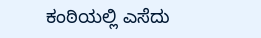ಕಂಠಿಯಲ್ಲಿ ಎಸೆದು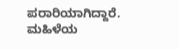ಪರಾರಿಯಾಗಿದ್ದಾರೆ. ಮಹಿಳೆಯ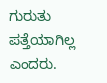ಗುರುತು ಪತ್ತೆಯಾಗಿಲ್ಲ ಎಂದರು.